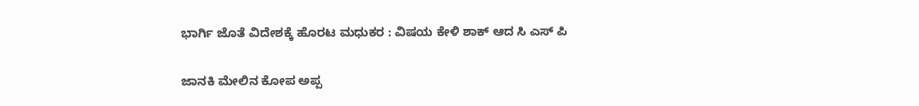ಭಾರ್ಗಿ ಜೊತೆ ವಿದೇಶಕ್ಕೆ ಹೊರಟ ಮಧುಕರ : ವಿಷಯ ಕೇಳಿ ಶಾಕ್ ಆದ ಸಿ ಎಸ್ ಪಿ

ಜಾನಕಿ ಮೇಲಿನ ಕೋಪ ಅಪ್ಪ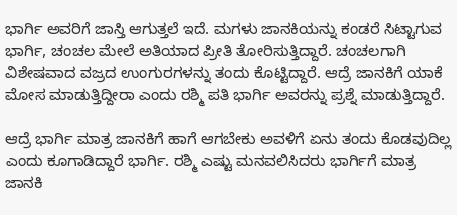ಭಾರ್ಗಿ ಅವರಿಗೆ ಜಾಸ್ತಿ ಆಗುತ್ತಲೆ ಇದೆ. ಮಗಳು ಜಾನಕಿಯನ್ನು ಕಂಡರೆ ಸಿಟ್ಟಾಗುವ ಭಾರ್ಗಿ, ಚಂಚಲ ಮೇಲೆ ಅತಿಯಾದ ಪ್ರೀತಿ ತೋರಿಸುತ್ತಿದ್ದಾರೆ. ಚಂಚಲಗಾಗಿ ವಿಶೇಷವಾದ ವಜ್ರದ ಉಂಗುರಗಳನ್ನು ತಂದು ಕೊಟ್ಟಿದ್ದಾರೆ. ಆದ್ರೆ ಜಾನಕಿಗೆ ಯಾಕೆ ಮೋಸ ಮಾಡುತ್ತಿದ್ದೀರಾ ಎಂದು ರಶ್ಮಿ ಪತಿ ಭಾರ್ಗಿ ಅವರನ್ನು ಪ್ರಶ್ನೆ ಮಾಡುತ್ತಿದ್ದಾರೆ.

ಆದ್ರೆ ಭಾರ್ಗಿ ಮಾತ್ರ ಜಾನಕಿಗೆ ಹಾಗೆ ಆಗಬೇಕು ಅವಳಿಗೆ ಏನು ತಂದು ಕೊಡವುದಿಲ್ಲ ಎಂದು ಕೂಗಾಡಿದ್ದಾರೆ ಭಾರ್ಗಿ. ರಶ್ಮಿ ಎಷ್ಟು ಮನವಲಿಸಿದರು ಭಾರ್ಗಿಗೆ ಮಾತ್ರ ಜಾನಕಿ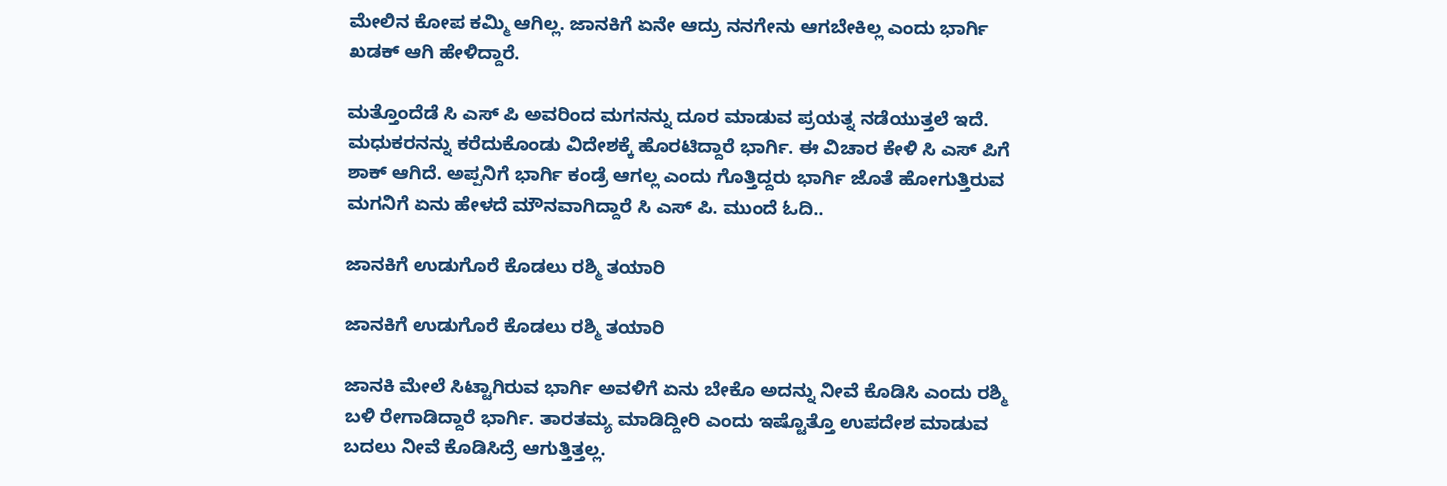ಮೇಲಿನ ಕೋಪ ಕಮ್ಮಿ ಆಗಿಲ್ಲ. ಜಾನಕಿಗೆ ಏನೇ ಆದ್ರು ನನಗೇನು ಆಗಬೇಕಿಲ್ಲ ಎಂದು ಭಾರ್ಗಿ ಖಡಕ್ ಆಗಿ ಹೇಳಿದ್ದಾರೆ.

ಮತ್ತೊಂದೆಡೆ ಸಿ ಎಸ್ ಪಿ ಅವರಿಂದ ಮಗನನ್ನು ದೂರ ಮಾಡುವ ಪ್ರಯತ್ನ ನಡೆಯುತ್ತಲೆ ಇದೆ. ಮಧುಕರನನ್ನು ಕರೆದುಕೊಂಡು ವಿದೇಶಕ್ಕೆ ಹೊರಟಿದ್ದಾರೆ ಭಾರ್ಗಿ. ಈ ವಿಚಾರ ಕೇಳಿ ಸಿ ಎಸ್ ಪಿಗೆ ಶಾಕ್ ಆಗಿದೆ. ಅಪ್ಪನಿಗೆ ಭಾರ್ಗಿ ಕಂಡ್ರೆ ಆಗಲ್ಲ ಎಂದು ಗೊತ್ತಿದ್ದರು ಭಾರ್ಗಿ ಜೊತೆ ಹೋಗುತ್ತಿರುವ ಮಗನಿಗೆ ಏನು ಹೇಳದೆ ಮೌನವಾಗಿದ್ದಾರೆ ಸಿ ಎಸ್ ಪಿ. ಮುಂದೆ ಓದಿ..

ಜಾನಕಿಗೆ ಉಡುಗೊರೆ ಕೊಡಲು ರಶ್ಮಿ ತಯಾರಿ

ಜಾನಕಿಗೆ ಉಡುಗೊರೆ ಕೊಡಲು ರಶ್ಮಿ ತಯಾರಿ

ಜಾನಕಿ ಮೇಲೆ ಸಿಟ್ಟಾಗಿರುವ ಭಾರ್ಗಿ ಅವಳಿಗೆ ಏನು ಬೇಕೊ ಅದನ್ನು ನೀವೆ ಕೊಡಿಸಿ ಎಂದು ರಶ್ಮಿ ಬಳಿ ರೇಗಾಡಿದ್ದಾರೆ ಭಾರ್ಗಿ. ತಾರತಮ್ಯ ಮಾಡಿದ್ದೀರಿ ಎಂದು ಇಷ್ಟೊತ್ತೊ ಉಪದೇಶ ಮಾಡುವ ಬದಲು ನೀವೆ ಕೊಡಿಸಿದ್ರೆ ಆಗುತ್ತಿತ್ತಲ್ಲ.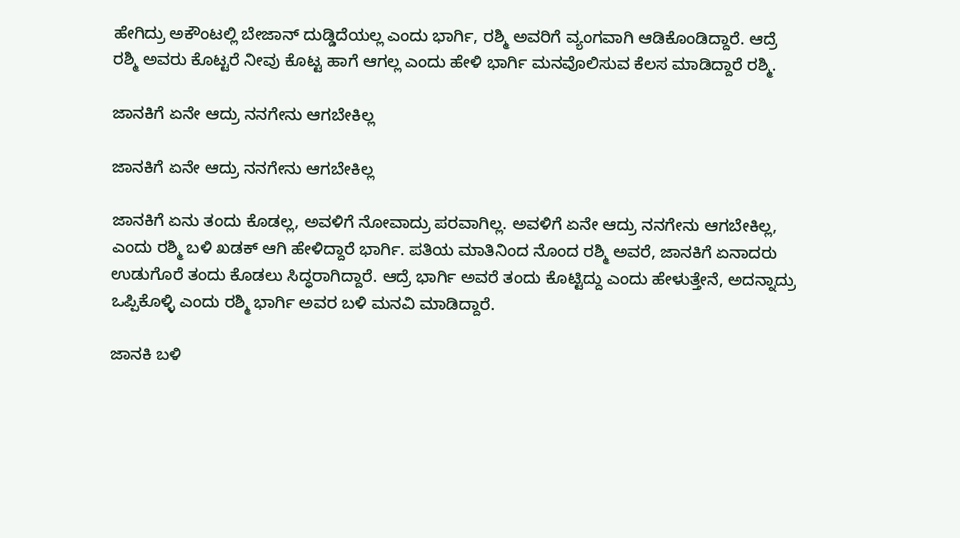ಹೇಗಿದ್ರು ಅಕೌಂಟಲ್ಲಿ ಬೇಜಾನ್ ದುಡ್ಡಿದೆಯಲ್ಲ ಎಂದು ಭಾರ್ಗಿ, ರಶ್ಮಿ ಅವರಿಗೆ ವ್ಯಂಗವಾಗಿ ಆಡಿಕೊಂಡಿದ್ದಾರೆ. ಆದ್ರೆ ರಶ್ಮಿ ಅವರು ಕೊಟ್ಟರೆ ನೀವು ಕೊಟ್ಟ ಹಾಗೆ ಆಗಲ್ಲ ಎಂದು ಹೇಳಿ ಭಾರ್ಗಿ ಮನವೊಲಿಸುವ ಕೆಲಸ ಮಾಡಿದ್ದಾರೆ ರಶ್ಮಿ.

ಜಾನಕಿಗೆ ಏನೇ ಆದ್ರು ನನಗೇನು ಆಗಬೇಕಿಲ್ಲ

ಜಾನಕಿಗೆ ಏನೇ ಆದ್ರು ನನಗೇನು ಆಗಬೇಕಿಲ್ಲ

ಜಾನಕಿಗೆ ಏನು ತಂದು ಕೊಡಲ್ಲ, ಅವಳಿಗೆ ನೋವಾದ್ರು ಪರವಾಗಿಲ್ಲ. ಅವಳಿಗೆ ಏನೇ ಆದ್ರು ನನಗೇನು ಆಗಬೇಕಿಲ್ಲ, ಎಂದು ರಶ್ಮಿ ಬಳಿ ಖಡಕ್ ಆಗಿ ಹೇಳಿದ್ದಾರೆ ಭಾರ್ಗಿ. ಪತಿಯ ಮಾತಿನಿಂದ ನೊಂದ ರಶ್ಮಿ ಅವರೆ, ಜಾನಕಿಗೆ ಏನಾದರು ಉಡುಗೊರೆ ತಂದು ಕೊಡಲು ಸಿದ್ಧರಾಗಿದ್ದಾರೆ. ಆದ್ರೆ ಭಾರ್ಗಿ ಅವರೆ ತಂದು ಕೊಟ್ಟಿದ್ದು ಎಂದು ಹೇಳುತ್ತೇನೆ, ಅದನ್ನಾದ್ರು ಒಪ್ಪಿಕೊಳ್ಳಿ ಎಂದು ರಶ್ಮಿ ಭಾರ್ಗಿ ಅವರ ಬಳಿ ಮನವಿ ಮಾಡಿದ್ದಾರೆ.

ಜಾನಕಿ ಬಳಿ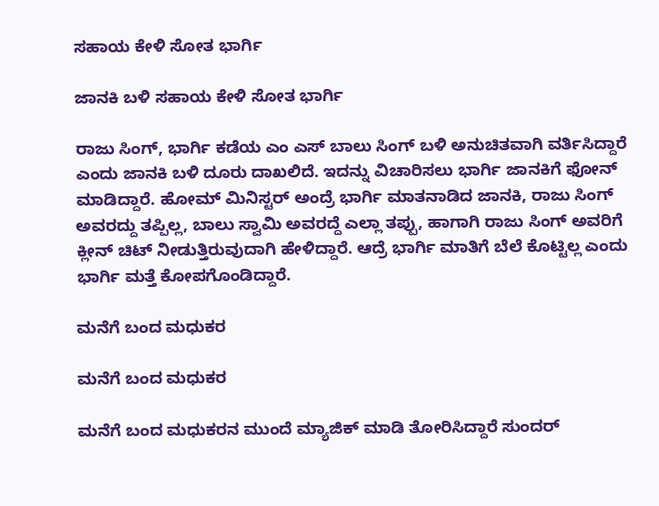ಸಹಾಯ ಕೇಳಿ ಸೋತ ಭಾರ್ಗಿ

ಜಾನಕಿ ಬಳಿ ಸಹಾಯ ಕೇಳಿ ಸೋತ ಭಾರ್ಗಿ

ರಾಜು ಸಿಂಗ್, ಭಾರ್ಗಿ ಕಡೆಯ ಎಂ ಎಸ್ ಬಾಲು ಸಿಂಗ್ ಬಳಿ ಅನುಚಿತವಾಗಿ ವರ್ತಿಸಿದ್ದಾರೆ ಎಂದು ಜಾನಕಿ ಬಳಿ ದೂರು ದಾಖಲಿದೆ. ಇದನ್ನು ವಿಚಾರಿಸಲು ಭಾರ್ಗಿ ಜಾನಕಿಗೆ ಫೋನ್ ಮಾಡಿದ್ದಾರೆ. ಹೋಮ್ ಮಿನಿಸ್ಟರ್ ಅಂದ್ರೆ ಭಾರ್ಗಿ ಮಾತನಾಡಿದ ಜಾನಕಿ, ರಾಜು ಸಿಂಗ್ ಅವರದ್ದು ತಪ್ಪಿಲ್ಲ, ಬಾಲು ಸ್ವಾಮಿ ಅವರದ್ದೆ ಎಲ್ಲಾ ತಪ್ಪು, ಹಾಗಾಗಿ ರಾಜು ಸಿಂಗ್ ಅವರಿಗೆ ಕ್ಲೀನ್ ಚಿಟ್ ನೀಡುತ್ತಿರುವುದಾಗಿ ಹೇಳಿದ್ದಾರೆ. ಆದ್ರೆ ಭಾರ್ಗಿ ಮಾತಿಗೆ ಬೆಲೆ ಕೊಟ್ಟಿಲ್ಲ ಎಂದು ಭಾರ್ಗಿ ಮತ್ತೆ ಕೋಪಗೊಂಡಿದ್ದಾರೆ.

ಮನೆಗೆ ಬಂದ ಮಧುಕರ

ಮನೆಗೆ ಬಂದ ಮಧುಕರ

ಮನೆಗೆ ಬಂದ ಮಧುಕರನ ಮುಂದೆ ಮ್ಯಾಜಿಕ್ ಮಾಡಿ ತೋರಿಸಿದ್ದಾರೆ ಸುಂದರ್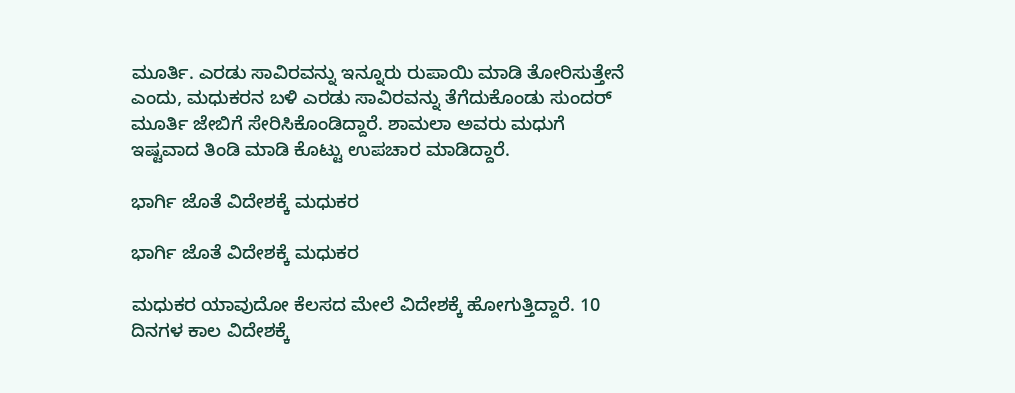ಮೂರ್ತಿ. ಎರಡು ಸಾವಿರವನ್ನು ಇನ್ನೂರು ರುಪಾಯಿ ಮಾಡಿ ತೋರಿಸುತ್ತೇನೆ ಎಂದು, ಮಧುಕರನ ಬಳಿ ಎರಡು ಸಾವಿರವನ್ನು ತೆಗೆದುಕೊಂಡು ಸುಂದರ್ ಮೂರ್ತಿ ಜೇಬಿಗೆ ಸೇರಿಸಿಕೊಂಡಿದ್ದಾರೆ. ಶಾಮಲಾ ಅವರು ಮಧುಗೆ ಇಷ್ಟವಾದ ತಿಂಡಿ ಮಾಡಿ ಕೊಟ್ಟು ಉಪಚಾರ ಮಾಡಿದ್ದಾರೆ.

ಭಾರ್ಗಿ ಜೊತೆ ವಿದೇಶಕ್ಕೆ ಮಧುಕರ

ಭಾರ್ಗಿ ಜೊತೆ ವಿದೇಶಕ್ಕೆ ಮಧುಕರ

ಮಧುಕರ ಯಾವುದೋ ಕೆಲಸದ ಮೇಲೆ ವಿದೇಶಕ್ಕೆ ಹೋಗುತ್ತಿದ್ದಾರೆ. 10 ದಿನಗಳ ಕಾಲ ವಿದೇಶಕ್ಕೆ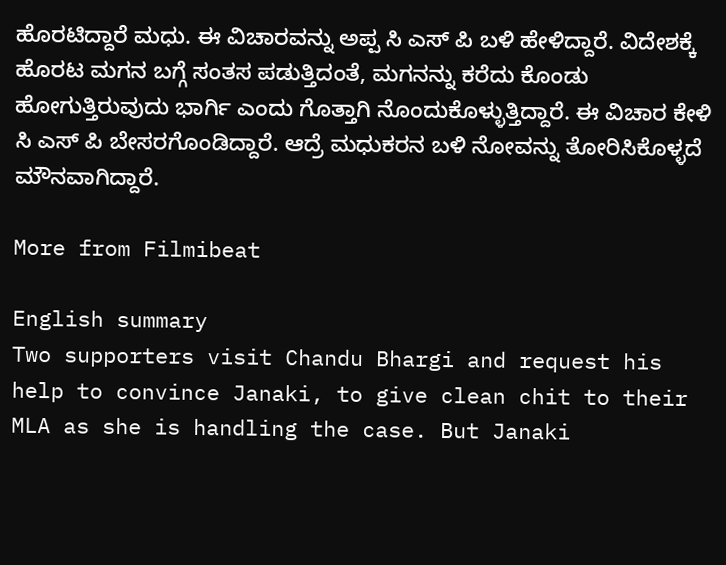ಹೊರಟಿದ್ದಾರೆ ಮಧು. ಈ ವಿಚಾರವನ್ನು ಅಪ್ಪ ಸಿ ಎಸ್ ಪಿ ಬಳಿ ಹೇಳಿದ್ದಾರೆ. ವಿದೇಶಕ್ಕೆ ಹೊರಟ ಮಗನ ಬಗ್ಗೆ ಸಂತಸ ಪಡುತ್ತಿದಂತೆ, ಮಗನನ್ನು ಕರೆದು ಕೊಂಡು ಹೋಗುತ್ತಿರುವುದು ಭಾರ್ಗಿ ಎಂದು ಗೊತ್ತಾಗಿ ನೊಂದುಕೊಳ್ಳುತ್ತಿದ್ದಾರೆ. ಈ ವಿಚಾರ ಕೇಳಿ ಸಿ ಎಸ್ ಪಿ ಬೇಸರಗೊಂಡಿದ್ದಾರೆ. ಆದ್ರೆ ಮಧುಕರನ ಬಳಿ ನೋವನ್ನು ತೋರಿಸಿಕೊಳ್ಳದೆ ಮೌನವಾಗಿದ್ದಾರೆ.

More from Filmibeat

English summary
Two supporters visit Chandu Bhargi and request his help to convince Janaki, to give clean chit to their MLA as she is handling the case. But Janaki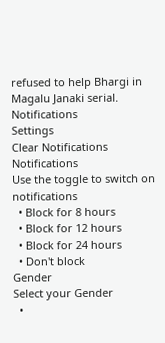refused to help Bhargi in Magalu Janaki serial.
Notifications
Settings
Clear Notifications
Notifications
Use the toggle to switch on notifications
  • Block for 8 hours
  • Block for 12 hours
  • Block for 24 hours
  • Don't block
Gender
Select your Gender
  •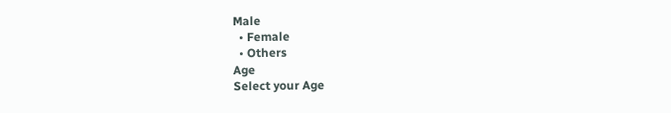Male
  • Female
  • Others
Age
Select your Age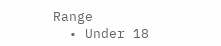Range
  • Under 18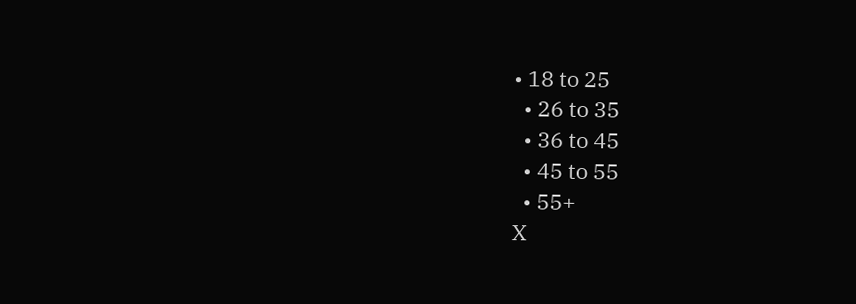• 18 to 25
  • 26 to 35
  • 36 to 45
  • 45 to 55
  • 55+
X